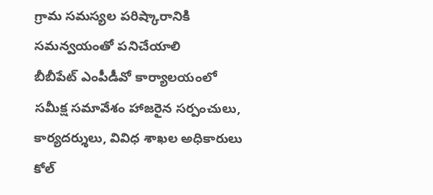గ్రామ సమస్యల పరిష్కారానికి సమన్వయంతో పనిచేయాలి
బీబీపేట్ ఎంపీడీవో కార్యాలయంలో సమీక్ష సమావేశం హాజరైన సర్పంచులు, కార్యదర్శులు, వివిధ శాఖల అధికారులు కోల్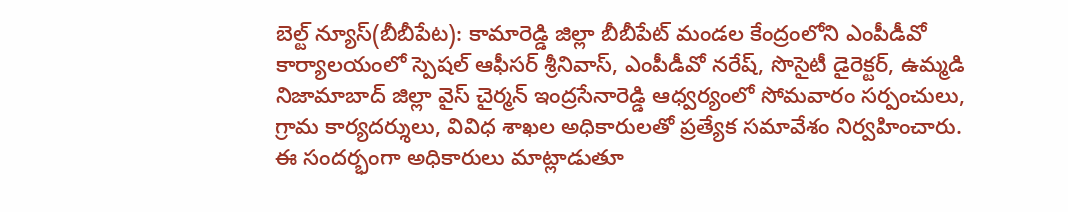బెల్ట్ న్యూస్(బీబీపేట): కామారెడ్డి జిల్లా బీబీపేట్ మండల కేంద్రంలోని ఎంపీడీవో కార్యాలయంలో స్పెషల్ ఆఫీసర్ శ్రీనివాస్, ఎంపీడీవో నరేష్, సొసైటీ డైరెక్టర్, ఉమ్మడి నిజామాబాద్ జిల్లా వైస్ చైర్మన్ ఇంద్రసేనారెడ్డి ఆధ్వర్యంలో సోమవారం సర్పంచులు, గ్రామ కార్యదర్శులు, వివిధ శాఖల అధికారులతో ప్రత్యేక సమావేశం నిర్వహించారు. ఈ సందర్భంగా అధికారులు మాట్లాడుతూ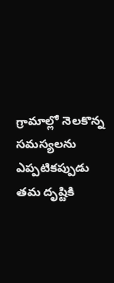గ్రామాల్లో నెలకొన్న సమస్యలను ఎప్పటికప్పుడు తమ దృష్టికి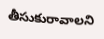తీసుకురావాలని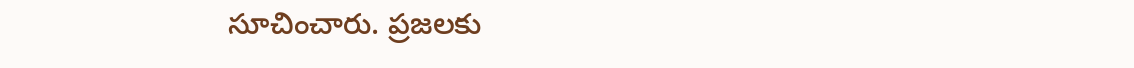సూచించారు. ప్రజలకు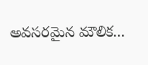అవసరమైన మౌలిక...